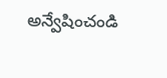అన్వేషించండి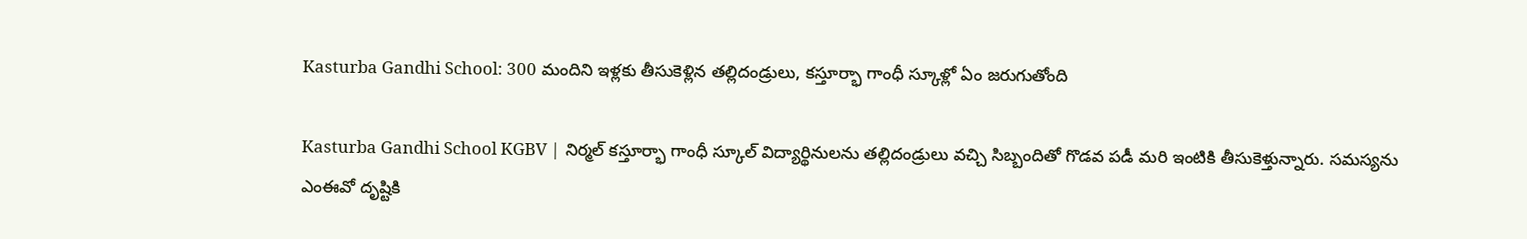Kasturba Gandhi School: 300 మందిని ఇళ్లకు తీసుకెళ్లిన తల్లిదండ్రులు, కస్తూర్భా గాంధీ స్కూళ్లో ఏం జరుగుతోంది

Kasturba Gandhi School KGBV | నిర్మల్ కస్తూర్భా గాంధీ స్కూల్ విద్యార్థినులను తల్లిదండ్రులు వచ్చి సిబ్బందితో గొడవ పడీ మరి ఇంటికి తీసుకెళ్తున్నారు. సమస్యను ఎంఈవో దృష్టికి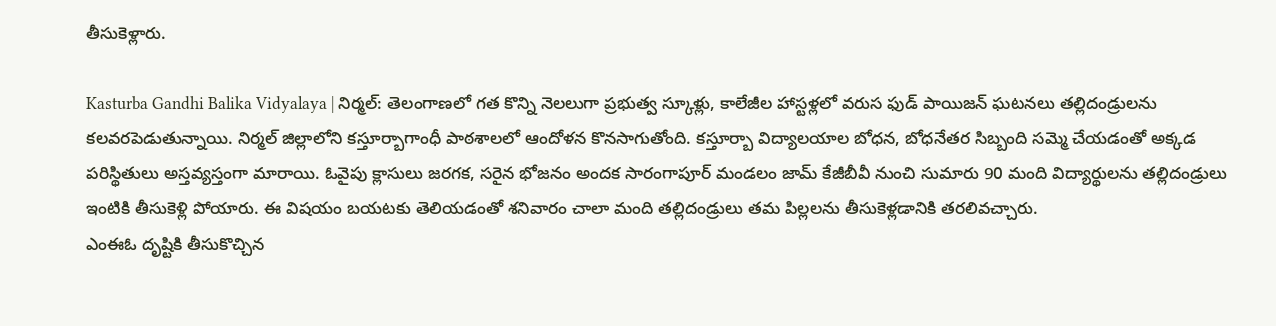తీసుకెళ్లారు.

Kasturba Gandhi Balika Vidyalaya | నిర్మల్: తెలంగాణలో గత కొన్ని నెలలుగా ప్రభుత్వ స్కూళ్లు, కాలేజీల హాస్టళ్లలో వరుస ఫుడ్ పాయిజన్ ఘటనలు తల్లిదండ్రులను కలవరపెడుతున్నాయి. నిర్మల్ జిల్లాలోని కస్తూర్బాగాంధీ పాఠశాలలో ఆందోళన కొనసాగుతోంది. కస్తూర్బా విద్యాలయాల బోధన, బోధనేతర సిబ్బంది సమ్మె చేయడంతో అక్కడ పరిస్థితులు అస్తవ్యస్తంగా మారాయి. ఓవైపు క్లాసులు జరగక, సరైన భోజనం అందక సారంగాపూర్ మండలం జామ్ కేజీబీవీ నుంచి సుమారు 90 మంది విద్యార్థులను తల్లిదండ్రులు ఇంటికి తీసుకెళ్లి పోయారు. ఈ విషయం బయటకు తెలియడంతో శనివారం చాలా మంది తల్లిదండ్రులు తమ పిల్లలను తీసుకెళ్లడానికి తరలివచ్చారు.
ఎంఈఓ దృష్టికి తీసుకొచ్చిన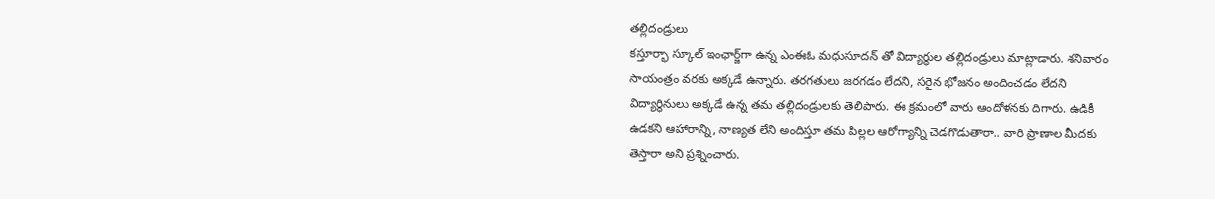తల్లిదండ్రులు
కస్తూర్భా స్కూల్ ఇంఛార్జ్‌గా ఉన్న ఎంఈఓ మధుసూదన్ తో విద్యార్థుల తల్లిదండ్రులు మాట్లాడారు. శనివారం సాయంత్రం వరకు అక్కడే ఉన్నారు. తరగతులు జరగడం లేదని, సరైన భోజనం అందించడం లేదని విద్యార్థినులు అక్కడే ఉన్న తమ తల్లిదండ్రులకు తెలిపారు. ఈ క్రమంలో వారు ఆందోళనకు దిగారు. ఉడికీ ఉడకని ఆహారాన్ని, నాణ్యత లేని అందిస్తూ తమ పిల్లల ఆరోగ్యాన్ని చెడగొడుతారా.. వారి ప్రాణాల మీదకు తెస్తారా అని ప్రశ్నించారు.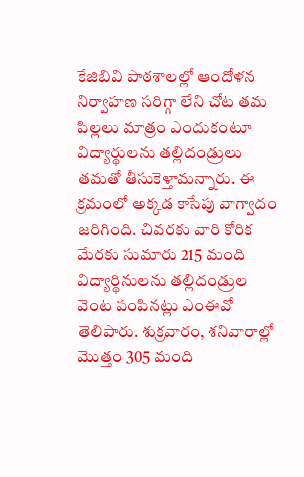కేజిబివి పాఠశాలల్లో ఆందోళన
నిర్వాహణ సరిగ్గా లేని చోట తమ పిల్లలు మాత్రం ఎందుకంటూ విద్యార్థులను తల్లిదండ్రులు తమతో తీసుకెళ్తామన్నారు. ఈ క్రమంలో అక్కడ కాసేపు వాగ్వాదం జరిగింది. చివరకు వారి కోరిక మేరకు సుమారు 215 మంది విద్యార్థినులను తల్లిదండ్రుల వెంట పంపినట్లు ఎంఈవో తెలిపారు. శుక్రవారం, శనివారాల్లో మొత్తం 305 మంది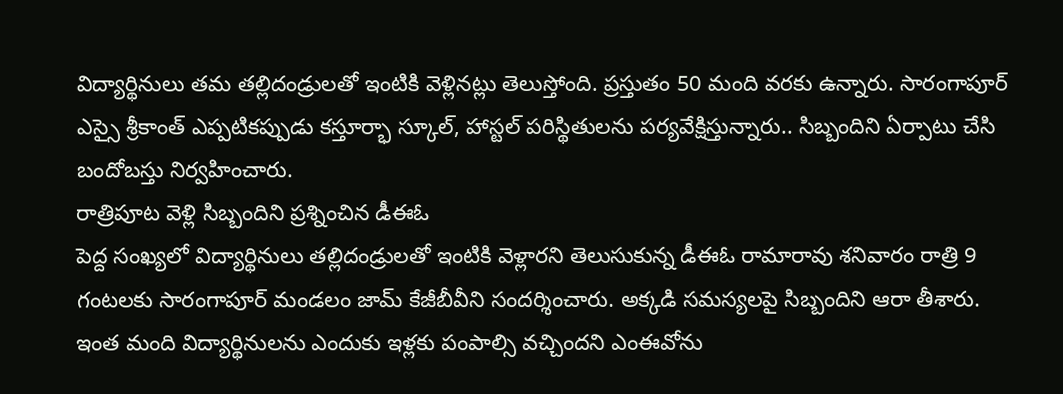విద్యార్థినులు తమ తల్లిదండ్రులతో ఇంటికి వెళ్లినట్లు తెలుస్తోంది. ప్రస్తుతం 50 మంది వరకు ఉన్నారు. సారంగాపూర్ ఎస్సై శ్రీకాంత్ ఎప్పటికప్పుడు కస్తూర్భా స్కూల్, హాస్టల్ పరిస్థితులను పర్యవేక్షిస్తున్నారు.. సిబ్బందిని ఏర్పాటు చేసి బందోబస్తు నిర్వహించారు.
రాత్రిపూట వెళ్లి సిబ్బందిని ప్రశ్నించిన డీఈఓ
పెద్ద సంఖ్యలో విద్యార్థినులు తల్లిదండ్రులతో ఇంటికి వెళ్లారని తెలుసుకున్న డీఈఓ రామారావు శనివారం రాత్రి 9 గంటలకు సారంగాపూర్ మండలం జామ్ కేజీబీవీని సందర్శించారు. అక్కడి సమస్యలపై సిబ్బందిని ఆరా తీశారు. ఇంత మంది విద్యార్థినులను ఎందుకు ఇళ్లకు పంపాల్సి వచ్చిందని ఎంఈవోను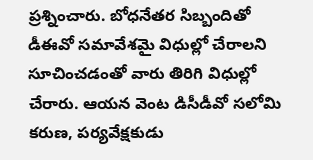ప్రశ్నించారు. బోధనేతర సిబ్బందితో డీఈవో సమావేశమై విధుల్లో చేరాలని సూచించడంతో వారు తిరిగి విధుల్లో చేరారు. ఆయన వెంట డిసీడీవో సలోమి కరుణ, పర్యవేక్షకుడు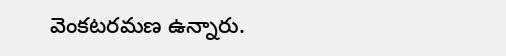వెంకటరమణ ఉన్నారు.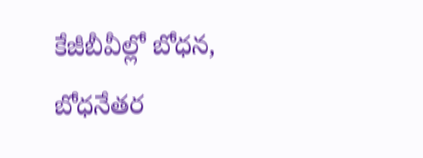కేజీబీవీల్లో బోధన, బోధనేతర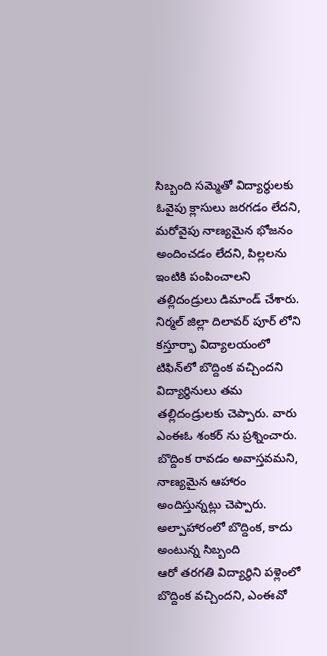సిబ్బంది సమ్మెతో విద్యార్థులకు ఓవైపు క్లాసులు జరగడం లేదని, మరోవైపు నాణ్యమైన భోజనం అందించడం లేదని, పిల్లలను ఇంటికి పంపించాలని తల్లిదండ్రులు డిమాండ్ చేశారు. నిర్మల్ జిల్లా దిలావర్ పూర్ లోని కస్తూర్భా విద్యాలయంలో టిఫిన్‌లో బొద్దింక వచ్చిందని విద్యార్థినులు తమ తల్లిదండ్రులకు చెప్పారు. వారు ఎంఈఓ శంకర్ ను ప్రశ్నించారు. బొద్దింక రావడం అవాస్తవమని, నాణ్యమైన ఆహారం అందిస్తున్నట్లు చెప్పారు.
అల్పాహారంలో బొద్దింక, కాదు అంటున్న సిబ్బంది
ఆరో తరగతి విద్యార్థిని పళ్లెంలో బొద్దింక వచ్చిందని, ఎంఈవో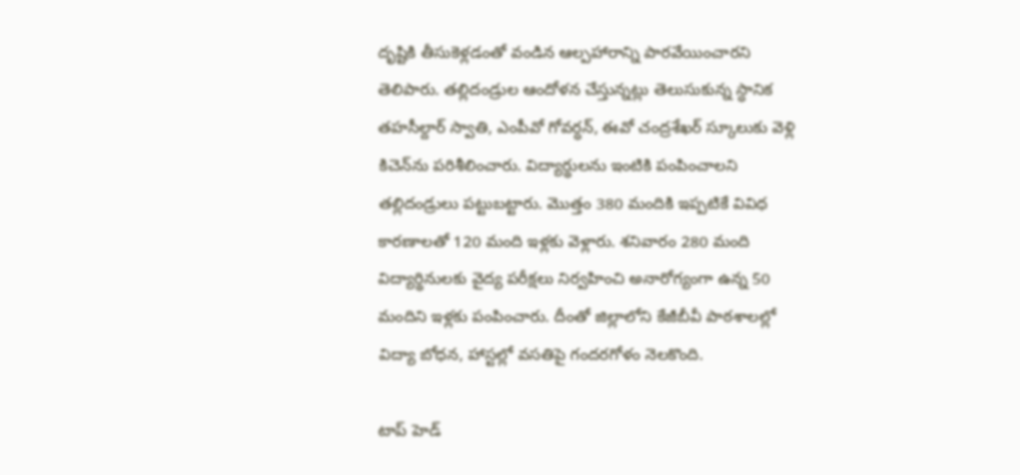దృష్టికి తీసుకెళ్లడంతో వండిన ఆల్పహారాన్ని పారవేయించారని తెలిపారు. తల్లిదండ్రుల ఆందోళన చేస్తున్నట్లు తెలుసుకున్న స్ధానిక తహసీల్దార్ స్వాతి, ఎంపీవో గోవర్ధన్, ఈవో చంద్రశేఖర్ స్కూలుకు వెళ్లి కిచెన్‌ను పరిశీలించారు. విద్యార్థులను ఇంటికి పంపించాలని తల్లిదండ్రులు పట్టుబట్టారు. మొత్తం 380 మందికి ఇప్పటికే వివిధ కారణాలతో 120 మంది ఇళ్లకు వెళ్లారు. శనివారం 280 మంది విద్యార్థినులకు వైద్య పరీక్షలు నిర్వహించి అనారోగ్యంగా ఉన్న 50 మందిని ఇళ్లకు పంపించారు. దీంతో జిల్లాలోని కేజీబీవీ పాఠశాలల్లో విద్యా బోధన, హాస్టల్లో వసతిపై గందరగోళం నెలకొంది.

టాప్ హెడ్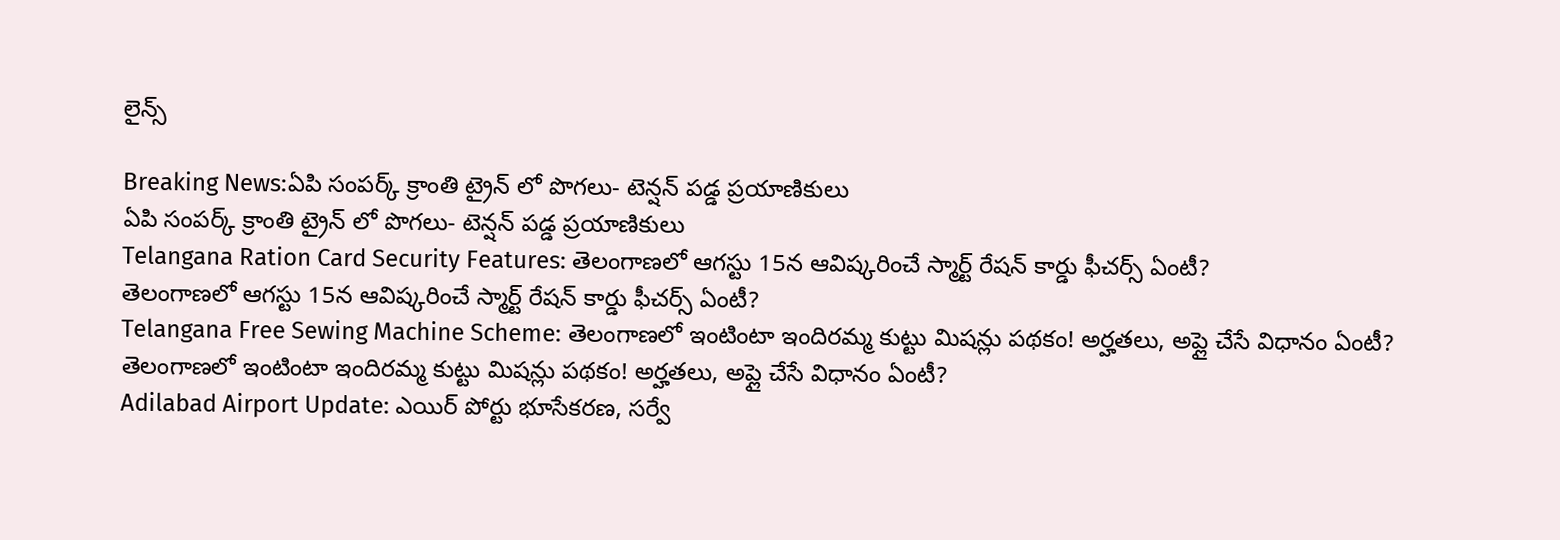లైన్స్

Breaking News:ఏపి సంపర్క్ క్రాంతి ట్రైన్ లో పొగలు- టెన్షన్ పడ్డ ప్రయాణికులు
ఏపి సంపర్క్ క్రాంతి ట్రైన్ లో పొగలు- టెన్షన్ పడ్డ ప్రయాణికులు
Telangana Ration Card Security Features: తెలంగాణలో ఆగస్టు 15న ఆవిష్కరించే స్మార్ట్ రేషన్ కార్డు ఫీచర్స్ ఏంటీ?
తెలంగాణలో ఆగస్టు 15న ఆవిష్కరించే స్మార్ట్ రేషన్ కార్డు ఫీచర్స్ ఏంటీ?
Telangana Free Sewing Machine Scheme: తెలంగాణలో ఇంటింటా ఇందిరమ్మ కుట్టు మిషన్లు పథకం! అర్హతలు, అప్లై చేసే విధానం ఏంటీ?
తెలంగాణలో ఇంటింటా ఇందిరమ్మ కుట్టు మిషన్లు పథకం! అర్హతలు, అప్లై చేసే విధానం ఏంటీ?
Adilabad Airport Update: ఎయిర్ పోర్టు భూసేకరణ, సర్వే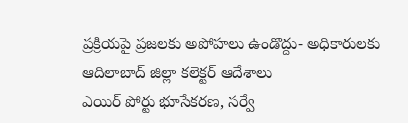ప్రక్రియపై ప్రజలకు అపోహలు ఉండొద్దు- అధికారులకు ఆదిలాబాద్ జిల్లా కలెక్టర్‌ ఆదేశాలు
ఎయిర్ పోర్టు భూసేకరణ, సర్వే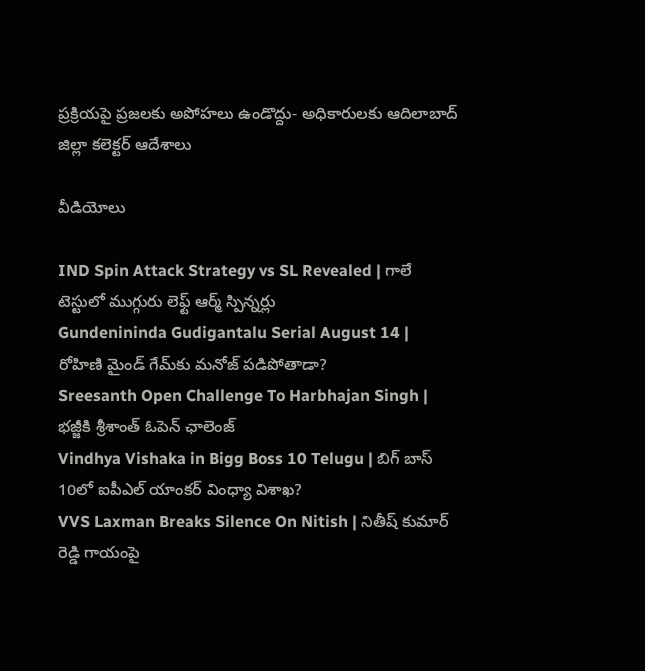ప్రక్రియపై ప్రజలకు అపోహలు ఉండొద్దు- అధికారులకు ఆదిలాబాద్ జిల్లా కలెక్టర్‌ ఆదేశాలు

వీడియోలు

IND Spin Attack Strategy vs SL Revealed | గాలే టెస్టులో ముగ్గురు లెఫ్ట్ ఆర్మ్ స్పిన్నర్లు
Gundenininda Gudigantalu Serial August 14 | రోహిణి మైండ్ గేమ్‌కు మనోజ్ పడిపోతాడా?
Sreesanth Open Challenge To Harbhajan Singh | భజ్జీకి శ్రీశాంత్ ఓపెన్ ఛాలెంజ్
Vindhya Vishaka in Bigg Boss 10 Telugu | బిగ్ బాస్ 10లో ఐపీఎల్ యాంకర్ వింధ్యా విశాఖ?
VVS Laxman Breaks Silence On Nitish | నితీష్ కుమార్ రెడ్డి గాయంపై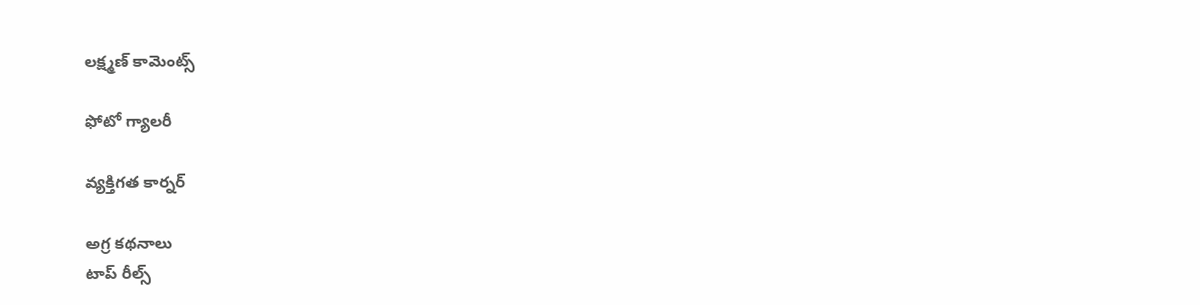లక్ష్మణ్ కామెంట్స్

ఫోటో గ్యాలరీ

వ్యక్తిగత కార్నర్

అగ్ర కథనాలు
టాప్ రీల్స్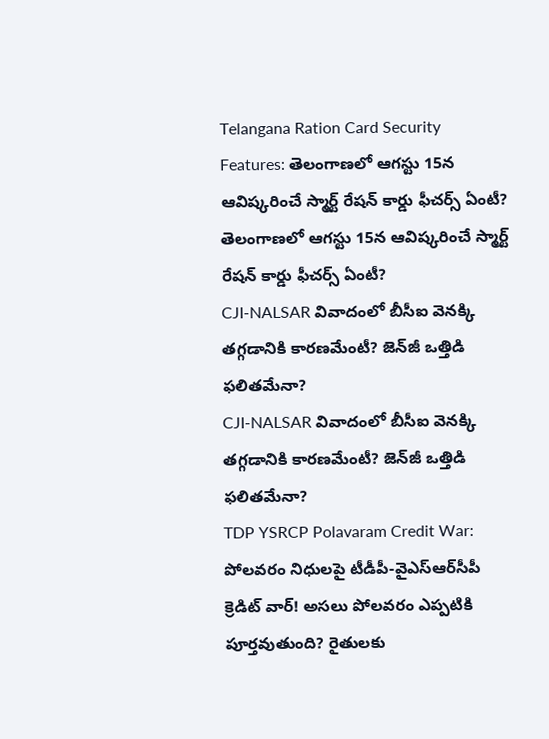Telangana Ration Card Security Features: తెలంగాణలో ఆగస్టు 15న ఆవిష్కరించే స్మార్ట్ రేషన్ కార్డు ఫీచర్స్ ఏంటీ?
తెలంగాణలో ఆగస్టు 15న ఆవిష్కరించే స్మార్ట్ రేషన్ కార్డు ఫీచర్స్ ఏంటీ?
CJI-NALSAR వివాదంలో బీసీఐ వెనక్కి తగ్గడానికి కారణమేంటీ? జెన్‌జీ ఒత్తిడి ఫలితమేనా?
CJI-NALSAR వివాదంలో బీసీఐ వెనక్కి తగ్గడానికి కారణమేంటీ? జెన్‌జీ ఒత్తిడి ఫలితమేనా?
TDP YSRCP Polavaram Credit War: పోలవరం నిధులపై టీడీపీ-వైఎస్‌ఆర్‌సీపీ క్రెడిట్ వార్! అసలు పోలవరం ఎప్పటికి పూర్తవుతుంది? రైతులకు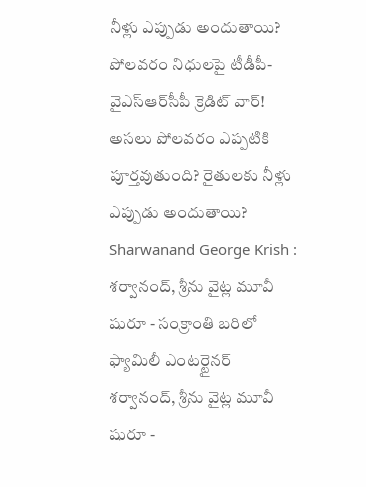నీళ్లు ఎప్పుడు అందుతాయి?
పోలవరం నిధులపై టీడీపీ-వైఎస్‌ఆర్‌సీపీ క్రెడిట్ వార్! అసలు పోలవరం ఎప్పటికి పూర్తవుతుంది? రైతులకు నీళ్లు ఎప్పుడు అందుతాయి?
Sharwanand George Krish : శర్వానంద్, శ్రీను వైట్ల మూవీ షురూ - సంక్రాంతి బరిలో ఫ్యామిలీ ఎంటర్టైనర్
శర్వానంద్, శ్రీను వైట్ల మూవీ షురూ -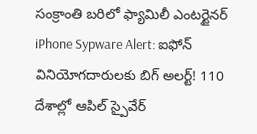సంక్రాంతి బరిలో ఫ్యామిలీ ఎంటర్టైనర్
iPhone Sypware Alert: ఐఫోన్ వినియోగదారులకు బిగ్ అలర్ట్‌! 110 దేశాల్లో ఆపిల్ స్పైవేర్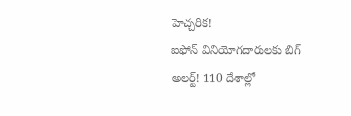హెచ్చరిక!
ఐఫోన్ వినియోగదారులకు బిగ్ అలర్ట్‌! 110 దేశాల్లో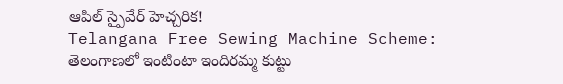ఆపిల్ స్పైవేర్ హెచ్చరిక!
Telangana Free Sewing Machine Scheme: తెలంగాణలో ఇంటింటా ఇందిరమ్మ కుట్టు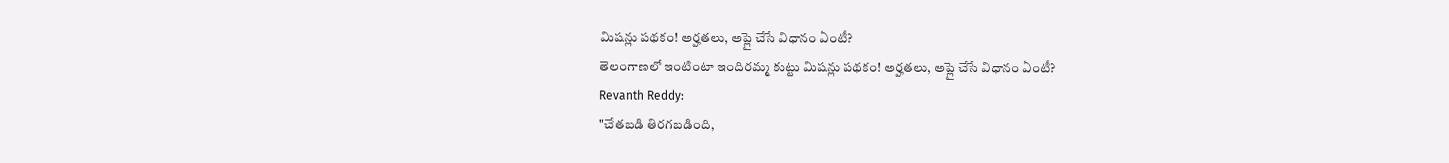మిషన్లు పథకం! అర్హతలు, అప్లై చేసే విధానం ఏంటీ?
తెలంగాణలో ఇంటింటా ఇందిరమ్మ కుట్టు మిషన్లు పథకం! అర్హతలు, అప్లై చేసే విధానం ఏంటీ?
Revanth Reddy:
"చేతబడి తిరగబడింది,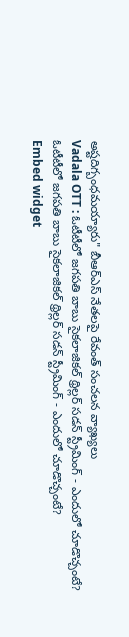అష్టదిగ్బంధమయ్యారు" బీఆర్‌ఎస్ నేతలపై రేవంత్ సంచలన వ్యాఖ్యలు
Vadala OTT : ఓటీటీలో జగపతి బాబు సైకలాజికల్ థ్రిల్లర్ సడన్ స్ట్రీమింగ్ - ఎందులో చూడొచ్చంటే?
ఓటీటీలో జగపతి బాబు సైకలాజికల్ థ్రిల్లర్ సడన్ స్ట్రీమింగ్ - ఎందులో చూడొచ్చంటే?
Embed widget